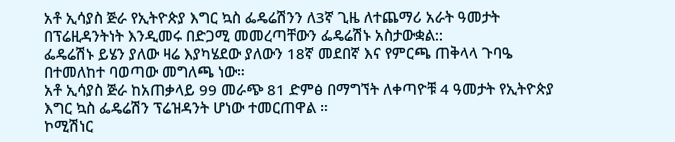አቶ ኢሳያስ ጅራ የኢትዮጵያ እግር ኳስ ፌዴሬሽንን ለ3ኛ ጊዜ ለተጨማሪ አራት ዓመታት በፕሬዚዳንትነት እንዲመሩ በድጋሚ መመረጣቸውን ፌዴሬሽኑ አስታውቋል::
ፌዴሬሽኑ ይሄን ያለው ዛሬ እያካሄደው ያለውን 18ኛ መደበኛ እና የምርጫ ጠቅላላ ጉባዔ በተመለከተ ባወጣው መግለጫ ነው።
አቶ ኢሳያስ ጅራ ከአጠቃላይ 99 መራጭ 81 ድምፅ በማግኘት ለቀጣዮቹ 4 ዓመታት የኢትዮጵያ እግር ኳስ ፌዴሬሽን ፕሬዝዳንት ሆነው ተመርጠዋል ።
ኮሚሽነር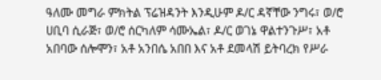ዓለሙ መግራ ምክትል ፕሬዝዳንት እንዲሁም ዶ/ር ዳኛቸው ንግሩ፣ ወ/ሮ ሀቢባ ሲራጅ፣ ወ/ሮ ሰርካለም ሳሙኤል፣ ዶ/ር ወገኔ ዋልተንጉሥ፣ አቶ አበባው ሰሎሞን፣ አቶ አንበሴ አበበ እና አቶ ደመላሽ ይትባረክ የሥራ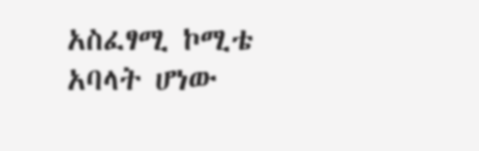አስፈፃሚ ኮሚቴ አባላት ሆነው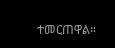ተመርጠዋል።